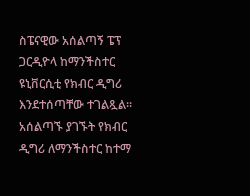ስፔናዊው አሰልጣኝ ፔፕ ጋርዲዮላ ከማንችስተር ዩኒቨርሲቲ የክብር ዲግሪ እንደተሰጣቸው ተገልጿል።
አሰልጣኙ ያገኙት የክብር ዲግሪ ለማንችስተር ከተማ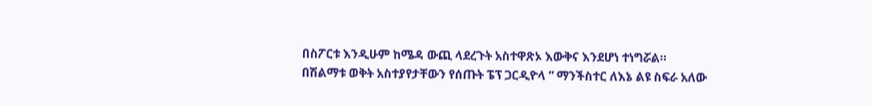በስፖርቱ እንዲሁም ከሜዳ ውጪ ላደረጉት አስተዋጽኦ እውቅና እንደሆነ ተነግሯል።
በሽልማቱ ወቅት አስተያየታቸውን የሰጡት ፔፕ ጋርዲዮላ ” ማንችስተር ለእኔ ልዩ ስፍራ አለው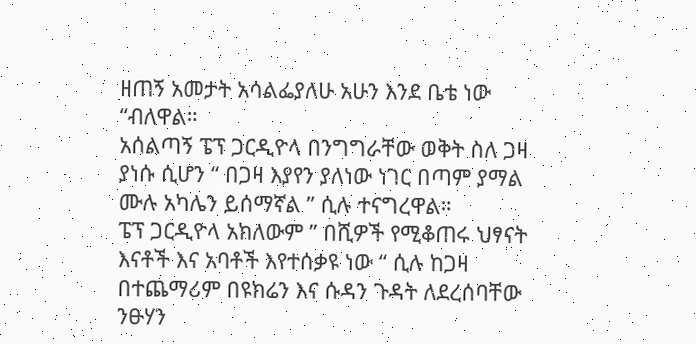ዘጠኝ አመታት አሳልፌያለሁ አሁን እንደ ቤቴ ነው “ብለዋል።
አሰልጣኝ ፔፕ ጋርዲዮላ በንግግራቸው ወቅት ስለ ጋዛ ያነሱ ሲሆን “ በጋዛ እያየን ያለነው ነገር በጣም ያማል ሙሉ አካሌን ይሰማኛል ” ሲሉ ተናግረዋል።
ፔፕ ጋርዲዮላ አክለውም ” በሺዎች የሚቆጠሩ ህፃናት እናቶች እና አባቶች እየተሰቃዩ ነው “ ሲሉ ከጋዛ በተጨማሪም በዩክሬን እና ሱዳን ጉዳት ለደረሰባቸው ንፁሃን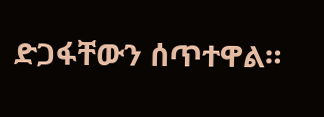ድጋፋቸውን ሰጥተዋል።